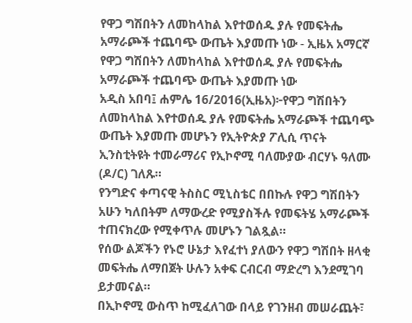የዋጋ ግሽበትን ለመከላከል እየተወሰዱ ያሉ የመፍትሔ አማራጮች ተጨባጭ ውጤት እያመጡ ነው - ኢዜአ አማርኛ
የዋጋ ግሽበትን ለመከላከል እየተወሰዱ ያሉ የመፍትሔ አማራጮች ተጨባጭ ውጤት እያመጡ ነው
አዲስ አበባ፤ ሐምሌ 16/2016(ኢዜአ)፦የዋጋ ግሽበትን ለመከላከል እየተወሰዱ ያሉ የመፍትሔ አማራጮች ተጨባጭ ውጤት እያመጡ መሆኑን የኢትዮጵያ ፖሊሲ ጥናት ኢንስቲትዩት ተመራማሪና የኢኮኖሚ ባለሙያው ብርሃኑ ዓለሙ (ዶ/ር) ገለጹ።
የንግድና ቀጣናዊ ትስስር ሚኒስቴር በበኩሉ የዋጋ ግሽበትን አሁን ካለበትም ለማውረድ የሚያስችሉ የመፍትሄ አማራጮች ተጠናክረው የሚቀጥሉ መሆኑን ገልጿል።
የሰው ልጆችን የኑሮ ሁኔታ እየፈተነ ያለውን የዋጋ ግሽበት ዘላቂ መፍትሔ ለማበጀት ሁሉን አቀፍ ርብርብ ማድረግ እንደሚገባ ይታመናል።
በኢኮኖሚ ውስጥ ከሚፈለገው በላይ የገንዘብ መሠራጨት፣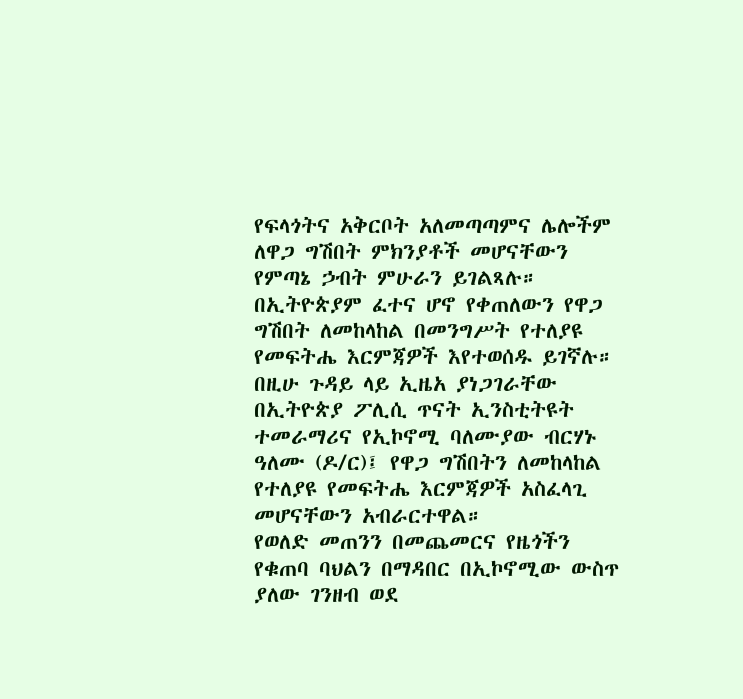የፍላጎትና አቅርቦት አለመጣጣምና ሌሎችም ለዋጋ ግሽበት ምክንያቶች መሆናቸውን የምጣኔ ኃብት ምሁራን ይገልጻሉ።
በኢትዮጵያም ፈተና ሆኖ የቀጠለውን የዋጋ ግሽበት ለመከላከል በመንግሥት የተለያዩ የመፍትሔ እርምጃዎች እየተወሰዱ ይገኛሉ።
በዚሁ ጉዳይ ላይ ኢዜአ ያነጋገራቸው በኢትዮጵያ ፖሊሲ ጥናት ኢንስቲትዩት ተመራማሪና የኢኮኖሚ ባለሙያው ብርሃኑ ዓለሙ (ዶ/ር)፤ የዋጋ ግሽበትን ለመከላከል የተለያዩ የመፍትሔ እርምጃዎች አስፈላጊ መሆናቸውን አብራርተዋል።
የወለድ መጠንን በመጨመርና የዜጎችን የቁጠባ ባህልን በማዳበር በኢኮኖሚው ውስጥ ያለው ገንዘብ ወደ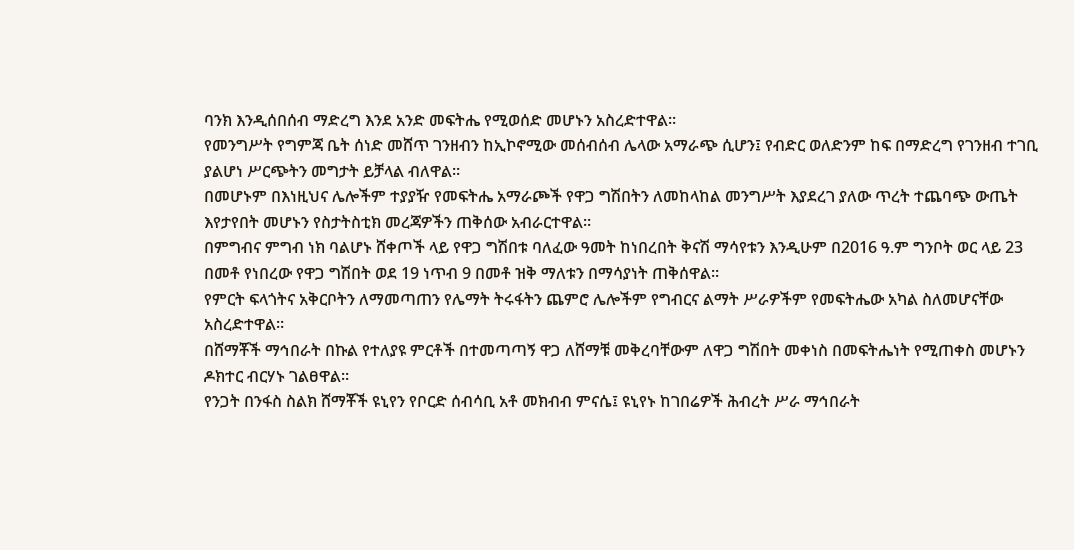ባንክ እንዲሰበሰብ ማድረግ እንደ አንድ መፍትሔ የሚወሰድ መሆኑን አስረድተዋል።
የመንግሥት የግምጃ ቤት ሰነድ መሸጥ ገንዘብን ከኢኮኖሚው መሰብሰብ ሌላው አማራጭ ሲሆን፤ የብድር ወለድንም ከፍ በማድረግ የገንዘብ ተገቢ ያልሆነ ሥርጭትን መግታት ይቻላል ብለዋል።
በመሆኑም በእነዚህና ሌሎችም ተያያዥ የመፍትሔ አማራጮች የዋጋ ግሽበትን ለመከላከል መንግሥት እያደረገ ያለው ጥረት ተጨባጭ ውጤት እየታየበት መሆኑን የስታትስቲክ መረጃዎችን ጠቅሰው አብራርተዋል።
በምግብና ምግብ ነክ ባልሆኑ ሸቀጦች ላይ የዋጋ ግሽበቱ ባለፈው ዓመት ከነበረበት ቅናሽ ማሳየቱን እንዲሁም በ2016 ዓ.ም ግንቦት ወር ላይ 23 በመቶ የነበረው የዋጋ ግሽበት ወደ 19 ነጥብ 9 በመቶ ዝቅ ማለቱን በማሳያነት ጠቅሰዋል።
የምርት ፍላጎትና አቅርቦትን ለማመጣጠን የሌማት ትሩፋትን ጨምሮ ሌሎችም የግብርና ልማት ሥራዎችም የመፍትሔው አካል ስለመሆናቸው አስረድተዋል።
በሸማቾች ማኅበራት በኩል የተለያዩ ምርቶች በተመጣጣኝ ዋጋ ለሸማቹ መቅረባቸውም ለዋጋ ግሽበት መቀነስ በመፍትሔነት የሚጠቀስ መሆኑን ዶክተር ብርሃኑ ገልፀዋል።
የንጋት በንፋስ ስልክ ሸማቾች ዩኒየን የቦርድ ሰብሳቢ አቶ መክብብ ምናሴ፤ ዩኒየኑ ከገበሬዎች ሕብረት ሥራ ማኅበራት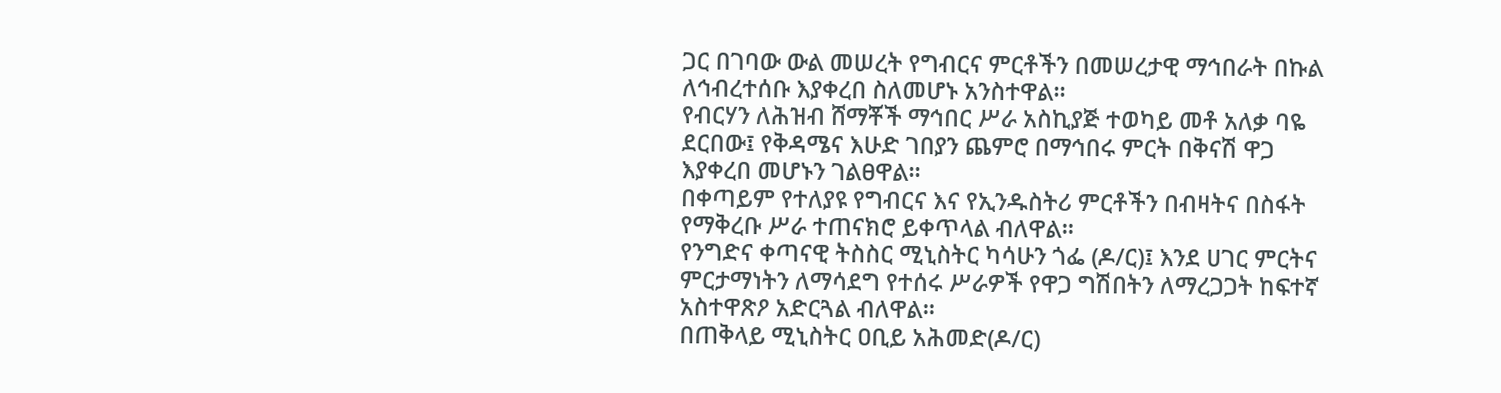ጋር በገባው ውል መሠረት የግብርና ምርቶችን በመሠረታዊ ማኅበራት በኩል ለኅብረተሰቡ እያቀረበ ስለመሆኑ አንስተዋል።
የብርሃን ለሕዝብ ሸማቾች ማኅበር ሥራ አስኪያጅ ተወካይ መቶ አለቃ ባዬ ደርበው፤ የቅዳሜና እሁድ ገበያን ጨምሮ በማኅበሩ ምርት በቅናሽ ዋጋ እያቀረበ መሆኑን ገልፀዋል።
በቀጣይም የተለያዩ የግብርና እና የኢንዱስትሪ ምርቶችን በብዛትና በስፋት የማቅረቡ ሥራ ተጠናክሮ ይቀጥላል ብለዋል።
የንግድና ቀጣናዊ ትስስር ሚኒስትር ካሳሁን ጎፌ (ዶ/ር)፤ እንደ ሀገር ምርትና ምርታማነትን ለማሳደግ የተሰሩ ሥራዎች የዋጋ ግሽበትን ለማረጋጋት ከፍተኛ አስተዋጽዖ አድርጓል ብለዋል።
በጠቅላይ ሚኒስትር ዐቢይ አሕመድ(ዶ/ር)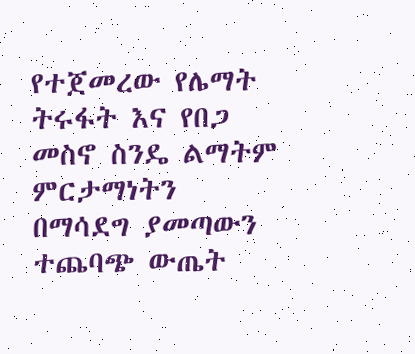የተጀመረው የሌማት ትሩፋት እና የበጋ መስኖ ስንዴ ልማትም ምርታማነትን በማሳደግ ያመጣውን ተጨባጭ ውጤት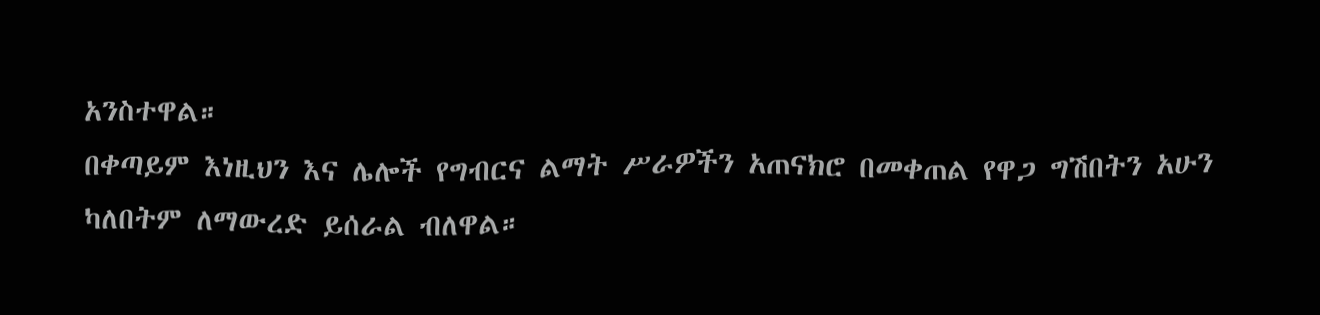አንስተዋል።
በቀጣይም እነዚህን እና ሌሎች የግብርና ልማት ሥራዎችን አጠናክሮ በመቀጠል የዋጋ ግሽበትን አሁን ካለበትም ለማውረድ ይሰራል ብለዋል።